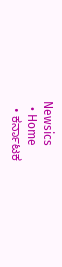Newsics
  • Home
  • ಕರ್ನಾಟಕ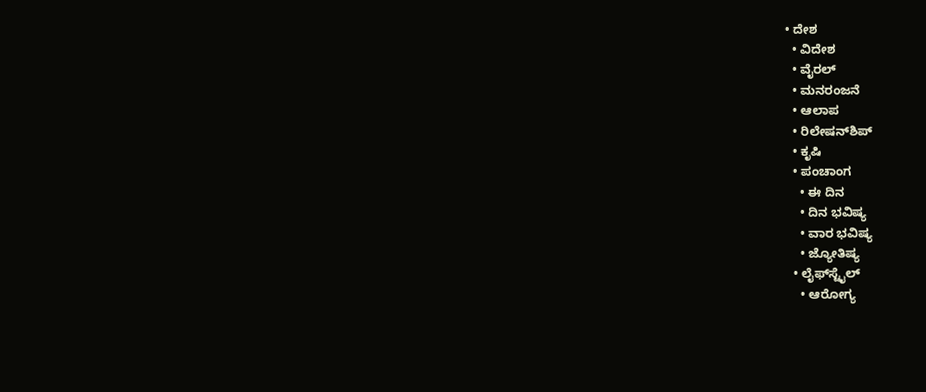• ದೇಶ
  • ವಿದೇಶ
  • ವೈರಲ್
  • ಮನರಂಜನೆ
  • ಆಲಾಪ
  • ರಿಲೇಷನ್‌ಶಿಪ್
  • ಕೃಷಿ
  • ಪಂಚಾಂಗ
    • ಈ ದಿನ
    • ದಿನ ಭವಿಷ್ಯ
    • ವಾರ ಭವಿಷ್ಯ
    • ಜ್ಯೋತಿಷ್ಯ
  • ಲೈಫ್‌ಸ್ಟೈಲ್
    • ಆರೋಗ್ಯ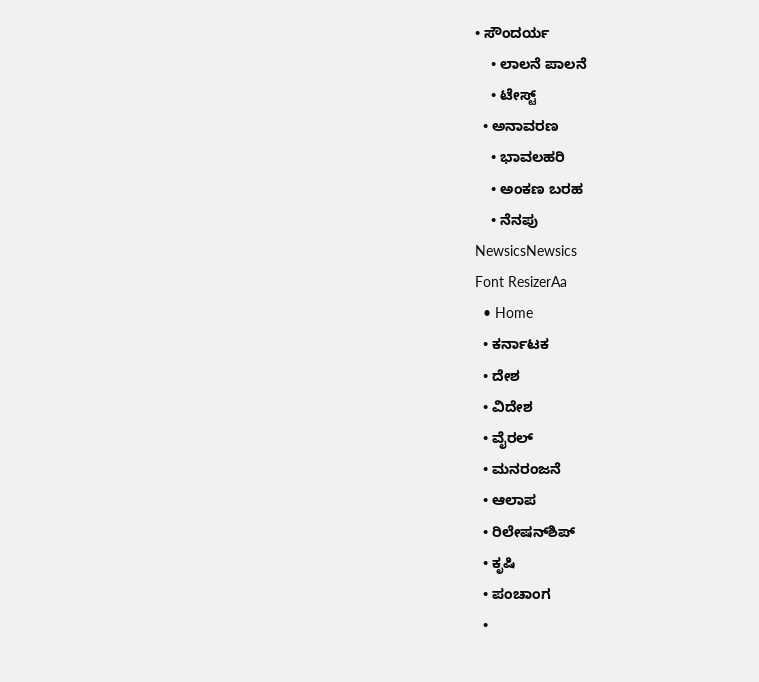• ಸೌಂದರ್ಯ
    • ಲಾಲನೆ ಪಾಲನೆ
    • ಟೇಸ್ಟ್
  • ಅನಾವರಣ
    • ಭಾವಲಹರಿ
    • ಅಂಕಣ ಬರಹ
    • ನೆನಪು
NewsicsNewsics
Font ResizerAa
  • Home
  • ಕರ್ನಾಟಕ
  • ದೇಶ
  • ವಿದೇಶ
  • ವೈರಲ್
  • ಮನರಂಜನೆ
  • ಆಲಾಪ
  • ರಿಲೇಷನ್‌ಶಿಪ್
  • ಕೃಷಿ
  • ಪಂಚಾಂಗ
  •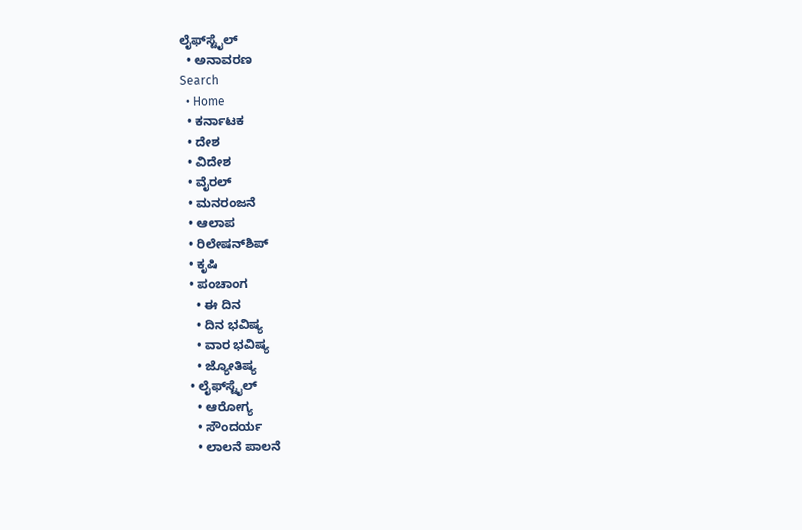ಲೈಫ್‌ಸ್ಟೈಲ್
  • ಅನಾವರಣ
Search
  • Home
  • ಕರ್ನಾಟಕ
  • ದೇಶ
  • ವಿದೇಶ
  • ವೈರಲ್
  • ಮನರಂಜನೆ
  • ಆಲಾಪ
  • ರಿಲೇಷನ್‌ಶಿಪ್
  • ಕೃಷಿ
  • ಪಂಚಾಂಗ
    • ಈ ದಿನ
    • ದಿನ ಭವಿಷ್ಯ
    • ವಾರ ಭವಿಷ್ಯ
    • ಜ್ಯೋತಿಷ್ಯ
  • ಲೈಫ್‌ಸ್ಟೈಲ್
    • ಆರೋಗ್ಯ
    • ಸೌಂದರ್ಯ
    • ಲಾಲನೆ ಪಾಲನೆ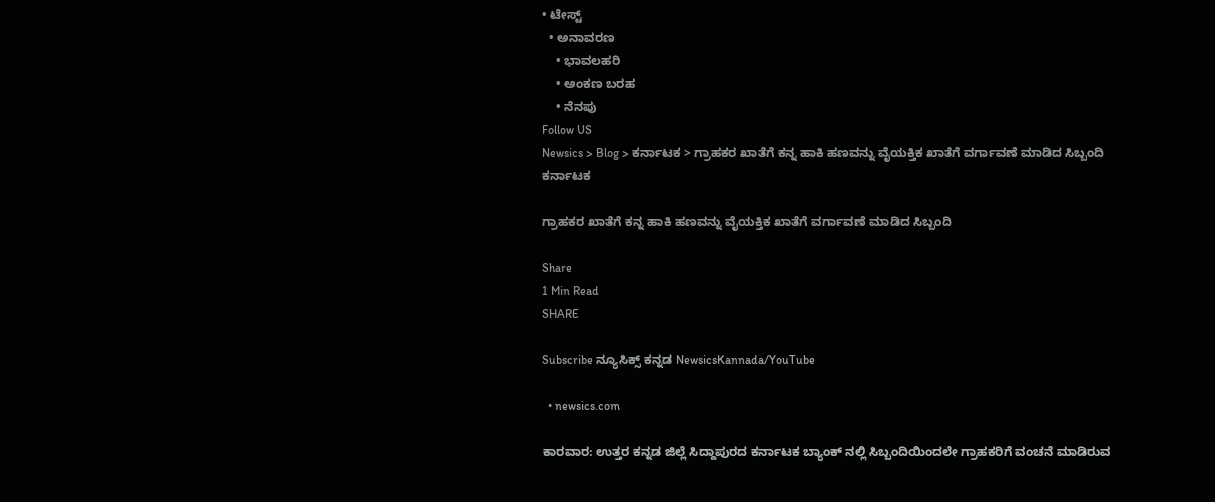• ಟೇಸ್ಟ್
  • ಅನಾವರಣ
    • ಭಾವಲಹರಿ
    • ಅಂಕಣ ಬರಹ
    • ನೆನಪು
Follow US
Newsics > Blog > ಕರ್ನಾಟಕ > ಗ್ರಾಹಕರ ಖಾತೆಗೆ ಕನ್ನ ಹಾಕಿ ಹಣವನ್ನು ವೈಯಕ್ತಿಕ ಖಾತೆಗೆ ವರ್ಗಾವಣೆ ಮಾಡಿದ ಸಿಬ್ಬಂದಿ
ಕರ್ನಾಟಕ

ಗ್ರಾಹಕರ ಖಾತೆಗೆ ಕನ್ನ ಹಾಕಿ ಹಣವನ್ನು ವೈಯಕ್ತಿಕ ಖಾತೆಗೆ ವರ್ಗಾವಣೆ ಮಾಡಿದ ಸಿಬ್ಬಂದಿ

Share
1 Min Read
SHARE

Subscribe ನ್ಯೂಸಿಕ್ಸ್ ಕನ್ನಡ NewsicsKannada/YouTube

  • newsics.com

ಕಾರವಾರ: ಉತ್ತರ ಕನ್ನಡ ಜಿಲ್ಲೆ ಸಿದ್ದಾಪುರದ ಕರ್ನಾಟಕ ಬ್ಯಾಂಕ್ ನಲ್ಲಿ ಸಿಬ್ಬಂದಿಯಿಂದಲೇ ಗ್ರಾಹಕರಿಗೆ ವಂಚನೆ ಮಾಡಿರುವ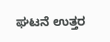ಘಟನೆ ಉತ್ತರ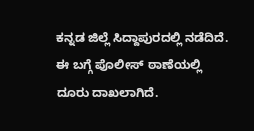ಕನ್ನಡ ಜಿಲ್ಲೆ ಸಿದ್ದಾಪುರದಲ್ಲಿ ನಡೆದಿದೆ. ಈ ಬಗ್ಗೆ ಪೊಲೀಸ್ ಠಾಣೆಯಲ್ಲಿ ದೂರು ದಾಖಲಾಗಿದೆ.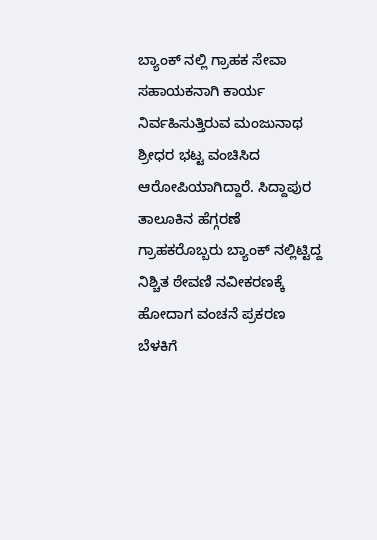ಬ್ಯಾಂಕ್ ನಲ್ಲಿ ಗ್ರಾಹಕ ಸೇವಾ ಸಹಾಯಕನಾಗಿ ಕಾರ್ಯ ನಿರ್ವಹಿಸುತ್ತಿರುವ ಮಂಜುನಾಥ ಶ್ರೀಧರ ಭಟ್ಟ ವಂಚಿಸಿದ ಆರೋಪಿಯಾಗಿದ್ದಾರೆ. ಸಿದ್ದಾಪುರ ತಾಲೂಕಿನ ಹೆಗ್ಗರಣೆ ಗ್ರಾಹಕರೊಬ್ಬರು ಬ್ಯಾಂಕ್ ನಲ್ಲಿಟ್ಟಿದ್ದ ನಿಶ್ಚಿತ ಠೇವಣಿ ನವೀಕರಣಕ್ಕೆ ಹೋದಾಗ ವಂಚನೆ ಪ್ರಕರಣ ಬೆಳಕಿಗೆ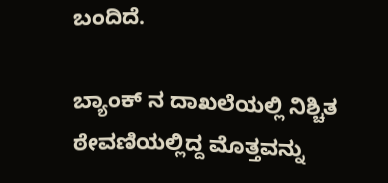ಬಂದಿದೆ.

ಬ್ಯಾಂಕ್ ನ ದಾಖಲೆಯಲ್ಲಿ ನಿಶ್ಚಿತ ಠೇವಣಿಯಲ್ಲಿದ್ದ ಮೊತ್ತವನ್ನು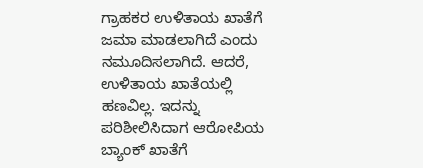ಗ್ರಾಹಕರ ಉಳಿತಾಯ ಖಾತೆಗೆ ಜಮಾ ಮಾಡಲಾಗಿದೆ ಎಂದು ನಮೂದಿಸಲಾಗಿದೆ. ಆದರೆ, ಉಳಿತಾಯ ಖಾತೆಯಲ್ಲಿ ಹಣವಿಲ್ಲ. ಇದನ್ನು ಪರಿಶೀಲಿಸಿದಾಗ ಆರೋಪಿಯ ಬ್ಯಾಂಕ್ ಖಾತೆಗೆ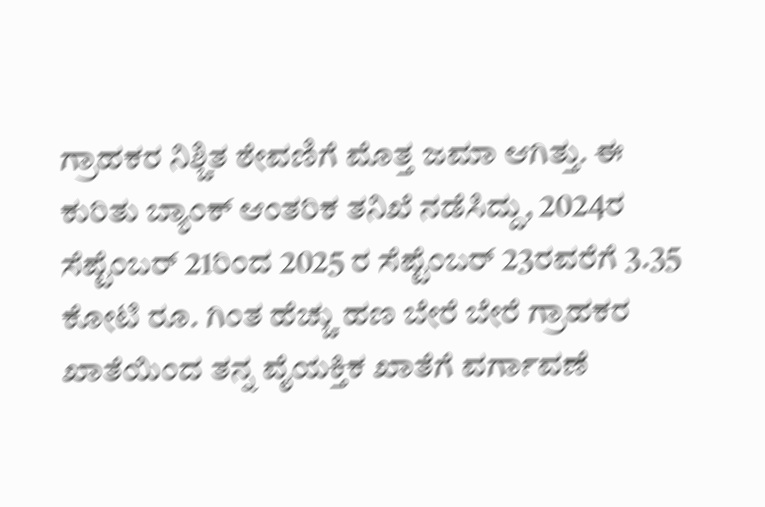ಗ್ರಾಹಕರ ನಿಶ್ಚಿತ ಠೇವಣಿಗೆ ಮೊತ್ತ ಜಮಾ ಆಗಿತ್ತು. ಈ ಕುರಿತು ಬ್ಯಾಂಕ್ ಆಂತರಿಕ ತನಿಖೆ ನಡೆಸಿದ್ದು, 2024ರ ಸೆಪ್ಟೆಂಬರ್ 21ರಿಂದ 2025 ರ ಸೆಪ್ಟೆಂಬರ್ 23ರವರೆಗೆ 3.35 ಕೋಟಿ ರೂ. ಗಿಂತ ಹೆಚ್ಚು ಹಣ ಬೇರೆ ಬೇರೆ ಗ್ರಾಹಕರ ಖಾತೆಯಿಂದ ತನ್ನ ವೈಯಕ್ತಿಕ ಖಾತೆಗೆ ವರ್ಗಾವಣೆ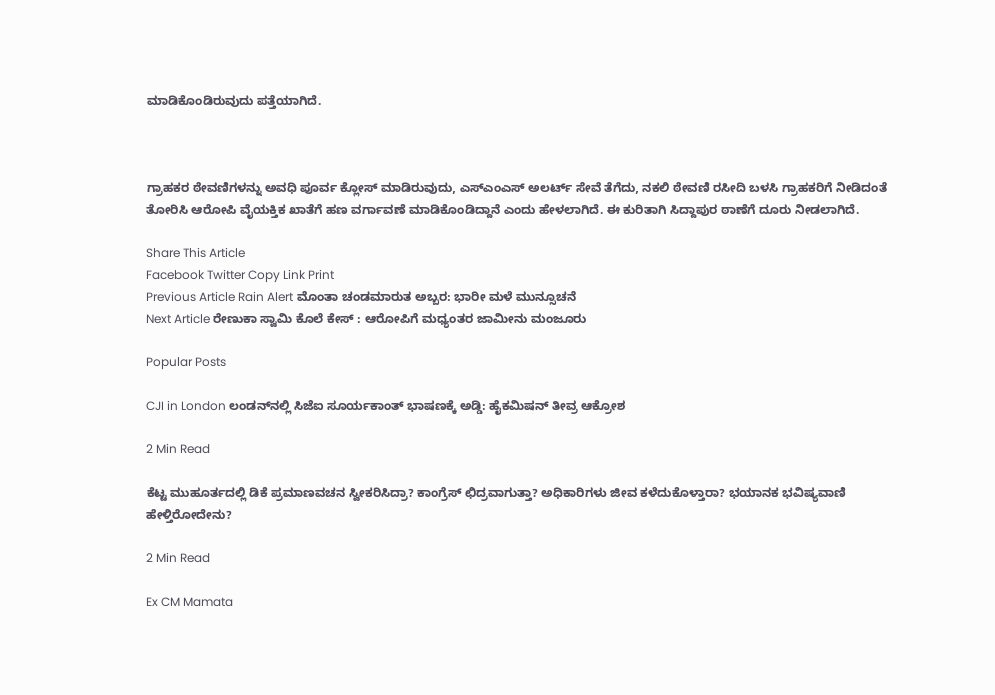ಮಾಡಿಕೊಂಡಿರುವುದು ಪತ್ತೆಯಾಗಿದೆ.



ಗ್ರಾಹಕರ ಠೇವಣಿಗಳನ್ನು ಅವಧಿ ಪೂರ್ವ ಕ್ಲೋಸ್ ಮಾಡಿರುವುದು, ಎಸ್ಎಂಎಸ್ ಅಲರ್ಟ್ ಸೇವೆ ತೆಗೆದು, ನಕಲಿ ಠೇವಣಿ ರಸೀದಿ ಬಳಸಿ ಗ್ರಾಹಕರಿಗೆ ನೀಡಿದಂತೆ ತೋರಿಸಿ ಆರೋಪಿ ವೈಯಕ್ತಿಕ ಖಾತೆಗೆ ಹಣ ವರ್ಗಾವಣೆ ಮಾಡಿಕೊಂಡಿದ್ದಾನೆ ಎಂದು ಹೇಳಲಾಗಿದೆ. ಈ ಕುರಿತಾಗಿ ಸಿದ್ದಾಪುರ ಠಾಣೆಗೆ ದೂರು ನೀಡಲಾಗಿದೆ.

Share This Article
Facebook Twitter Copy Link Print
Previous Article Rain Alert ಮೊಂತಾ ಚಂಡಮಾರುತ ಅಬ್ಬರ: ಭಾರೀ ಮಳೆ ಮುನ್ಸೂಚನೆ
Next Article ರೇಣುಕಾ ಸ್ವಾಮಿ ಕೊಲೆ ಕೇಸ್ : ಆರೋಪಿಗೆ ಮಧ್ಯಂತರ ಜಾಮೀನು ಮಂಜೂರು

Popular Posts

CJI in London ಲಂಡನ್‌ನಲ್ಲಿ ಸಿಜೆಐ ಸೂರ್ಯಕಾಂತ್‌ ಭಾಷಣಕ್ಕೆ ಅಡ್ಡಿ: ಹೈಕಮಿಷನ್ ತೀವ್ರ ಆಕ್ರೋಶ

2 Min Read

ಕೆಟ್ಟ ಮುಹೂರ್ತದಲ್ಲಿ ಡಿಕೆ ಪ್ರಮಾಣವಚನ ಸ್ವೀಕರಿಸಿದ್ರಾ? ಕಾಂಗ್ರೆಸ್ ಛಿದ್ರವಾಗುತ್ತಾ? ಅಧಿಕಾರಿಗಳು ಜೀವ ಕಳೆದುಕೊಳ್ತಾರಾ? ಭಯಾನಕ ಭವಿಷ್ಯವಾಣಿ ಹೇಳ್ತಿರೋದೇನು?

2 Min Read

Ex CM Mamata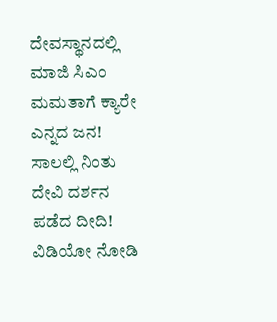ದೇವಸ್ಥಾನದಲ್ಲಿ ಮಾಜಿ‌ ಸಿಎಂ ಮಮತಾಗೆ ಕ್ಯಾರೇ ಎನ್ನದ ಜನ! ಸಾಲಲ್ಲಿ ನಿಂತು ದೇವಿ ದರ್ಶನ ಪಡೆದ ದೀದಿ! ವಿಡಿಯೋ ನೋಡಿ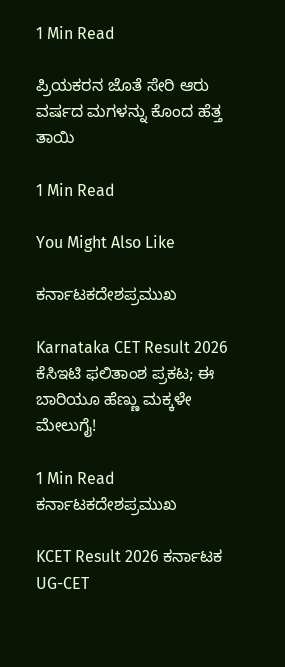1 Min Read

ಪ್ರಿಯಕರನ ಜೊತೆ ಸೇರಿ ಆರು ವರ್ಷದ ಮಗಳನ್ನು ಕೊಂದ ಹೆತ್ತ ತಾಯಿ

1 Min Read

You Might Also Like

ಕರ್ನಾಟಕದೇಶಪ್ರಮುಖ

Karnataka CET Result 2026 ಕೆಸಿಇಟಿ ಫಲಿತಾಂಶ ಪ್ರಕಟ; ಈ ಬಾರಿಯೂ ಹೆಣ್ಣು ಮಕ್ಕಳೇ ಮೇಲುಗೈ!

1 Min Read
ಕರ್ನಾಟಕದೇಶಪ್ರಮುಖ

KCET Result 2026 ಕರ್ನಾಟಕ UG-CET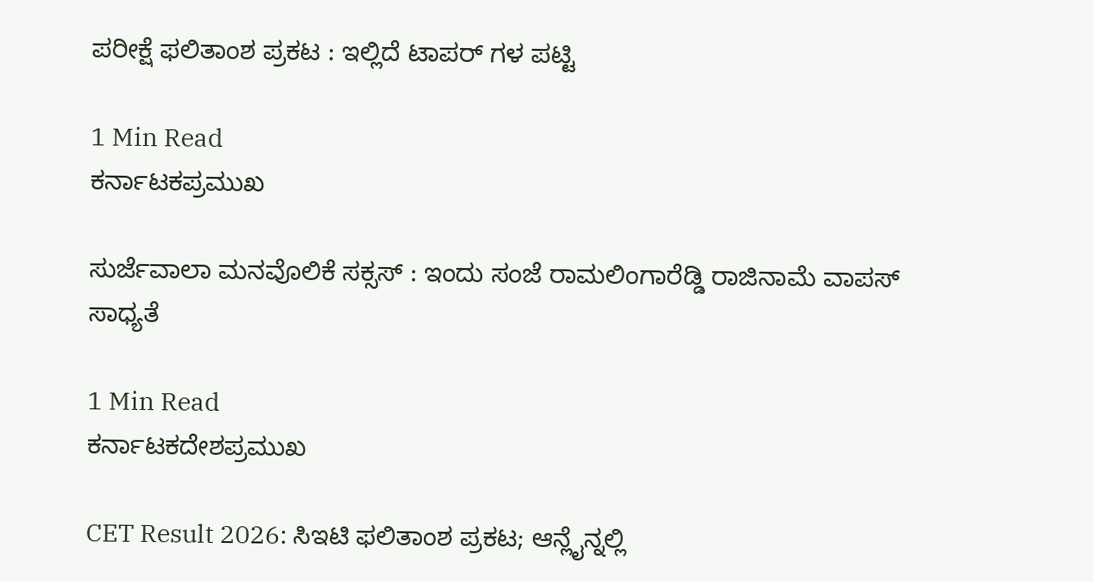ಪರೀಕ್ಷೆ ಫಲಿತಾಂಶ ಪ್ರಕಟ : ಇಲ್ಲಿದೆ ಟಾಪರ್ ಗಳ ಪಟ್ಟಿ

1 Min Read
ಕರ್ನಾಟಕಪ್ರಮುಖ

ಸುರ್ಜೆವಾಲಾ ಮನವೊಲಿಕೆ ಸಕ್ಸಸ್ : ಇಂದು ಸಂಜೆ ರಾಮಲಿಂಗಾರೆಡ್ಡಿ ರಾಜಿನಾಮೆ ವಾಪಸ್ ಸಾಧ್ಯತೆ

1 Min Read
ಕರ್ನಾಟಕದೇಶಪ್ರಮುಖ

CET Result 2026: ಸಿಇಟಿ ಫಲಿತಾಂಶ ಪ್ರಕಟ; ಆನ್ಲೈನ್ನಲ್ಲಿ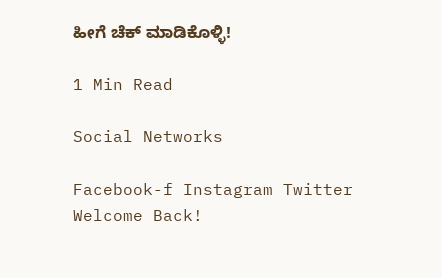ಹೀಗೆ ಚೆಕ್ ಮಾಡಿಕೊಳ್ಳಿ!

1 Min Read

Social Networks

Facebook-f Instagram Twitter
Welcome Back!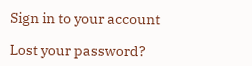Sign in to your account

Lost your password?